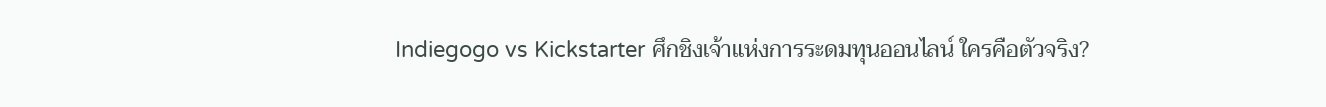Indiegogo vs Kickstarter ศึกชิงเจ้าแห่งการระดมทุนออนไลน์ ใครคือตัวจริง?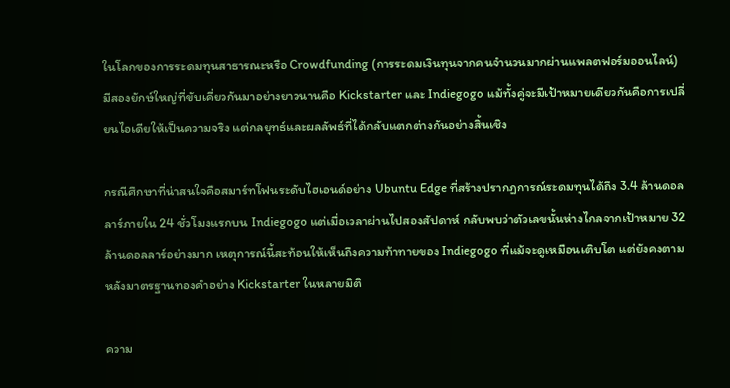ในโลกของการระดมทุนสาธารณะหรือ Crowdfunding (การระดมเงินทุนจากคนจำนวนมากผ่านแพลตฟอร์มออนไลน์) มีสองยักษ์ใหญ่ที่ขับเคี่ยวกันมาอย่างยาวนานคือ Kickstarter และ Indiegogo แม้ทั้งคู่จะมีเป้าหมายเดียวกันคือการเปลี่ยนไอเดียให้เป็นความจริง แต่กลยุทธ์และผลลัพธ์ที่ได้กลับแตกต่างกันอย่างสิ้นเชิง

กรณีศึกษาที่น่าสนใจคือสมาร์ทโฟนระดับไฮเอนด์อย่าง Ubuntu Edge ที่สร้างปรากฏการณ์ระดมทุนได้ถึง 3.4 ล้านดอลลาร์ภายใน 24 ชั่วโมงแรกบน Indiegogo แต่เมื่อเวลาผ่านไปสองสัปดาห์ กลับพบว่าตัวเลขนั้นห่างไกลจากเป้าหมาย 32 ล้านดอลลาร์อย่างมาก เหตุการณ์นี้สะท้อนให้เห็นถึงความท้าทายของ Indiegogo ที่แม้จะดูเหมือนเติบโต แต่ยังคงตามหลังมาตรฐานทองคำอย่าง Kickstarter ในหลายมิติ

ความ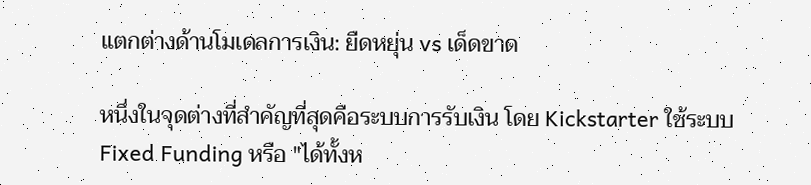แตกต่างด้านโมเดลการเงิน: ยืดหยุ่น vs เด็ดขาด

หนึ่งในจุดต่างที่สำคัญที่สุดคือระบบการรับเงิน โดย Kickstarter ใช้ระบบ Fixed Funding หรือ "ได้ทั้งห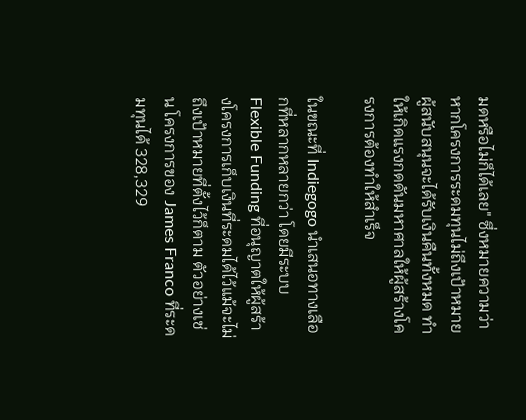มดหรือไม่ก็ได้เลย" ซึ่งหมายความว่าหากโครงการระดมทุนไม่ถึงเป้าหมาย ผู้สนับสนุนจะได้รับเงินคืนทั้งหมด ทำให้เกิดแรงกดดันมหาศาลให้ผู้สร้างโครงการต้องทำให้สำเร็จ

ในขณะที่ Indiegogo นำเสนอทางเลือกที่หลากหลายกว่า โดยมีระบบ Flexible Funding ที่อนุญาตให้ผู้สร้างโครงการเก็บเงินที่ระดมได้ไว้แม้จะไม่ถึงเป้าหมายที่ตั้งไว้ก็ตาม ตัวอย่างเช่น โครงการของ James Franco ที่ระดมทุนได้ 328,329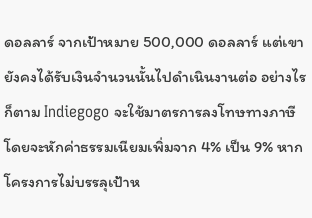ดอลลาร์ จากเป้าหมาย 500,000 ดอลลาร์ แต่เขายังคงได้รับเงินจำนวนนั้นไปดำเนินงานต่อ อย่างไรก็ตาม Indiegogo จะใช้มาตรการลงโทษทางภาษี โดยจะหักค่าธรรมเนียมเพิ่มจาก 4% เป็น 9% หากโครงการไม่บรรลุเป้าห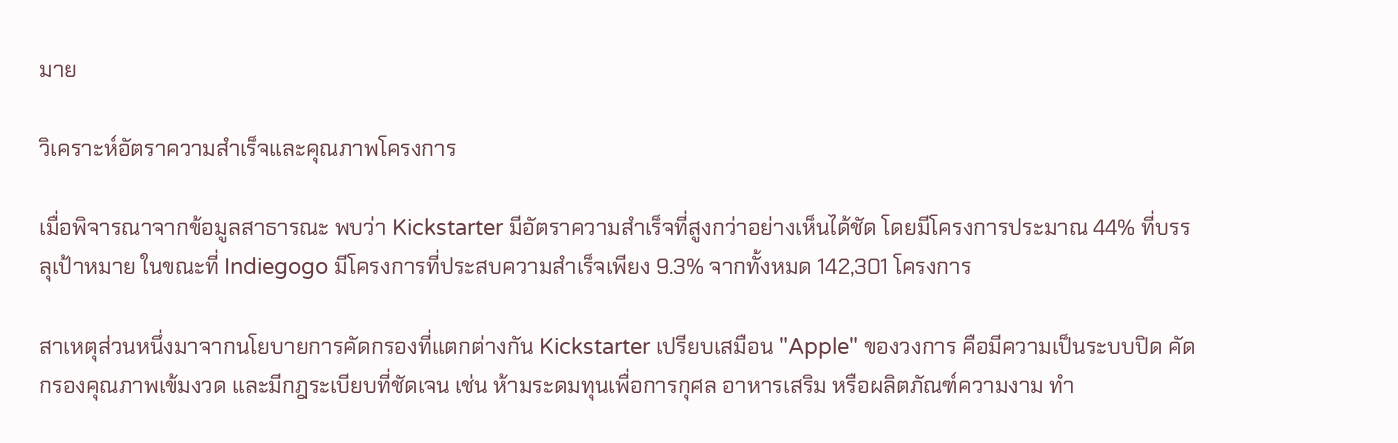มาย

วิเคราะห์อัตราความสำเร็จและคุณภาพโครงการ

เมื่อพิจารณาจากข้อมูลสาธารณะ พบว่า Kickstarter มีอัตราความสำเร็จที่สูงกว่าอย่างเห็นได้ชัด โดยมีโครงการประมาณ 44% ที่บรรลุเป้าหมาย ในขณะที่ Indiegogo มีโครงการที่ประสบความสำเร็จเพียง 9.3% จากทั้งหมด 142,301 โครงการ

สาเหตุส่วนหนึ่งมาจากนโยบายการคัดกรองที่แตกต่างกัน Kickstarter เปรียบเสมือน "Apple" ของวงการ คือมีความเป็นระบบปิด คัดกรองคุณภาพเข้มงวด และมีกฎระเบียบที่ชัดเจน เช่น ห้ามระดมทุนเพื่อการกุศล อาหารเสริม หรือผลิตภัณฑ์ความงาม ทำ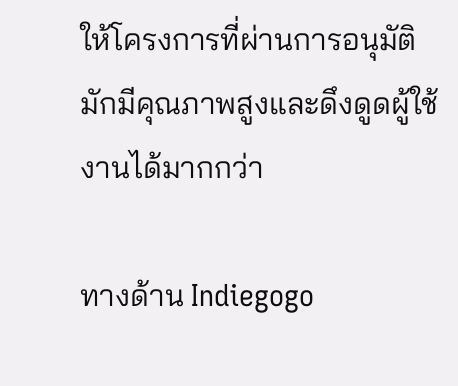ให้โครงการที่ผ่านการอนุมัติมักมีคุณภาพสูงและดึงดูดผู้ใช้งานได้มากกว่า

ทางด้าน Indiegogo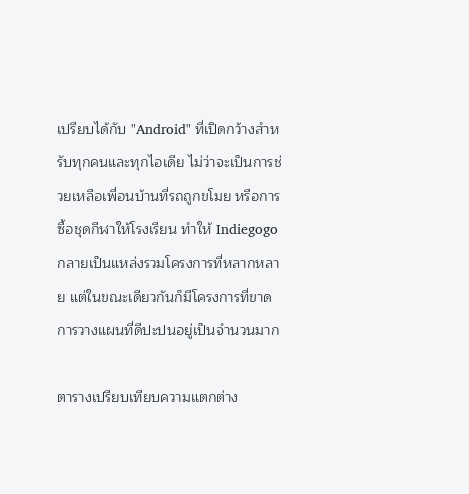เปรียบได้กับ "Android" ที่เปิดกว้างสำหรับทุกคนและทุกไอเดีย ไม่ว่าจะเป็นการช่วยเหลือเพื่อนบ้านที่รถถูกขโมย หรือการซื้อชุดกีฬาให้โรงเรียน ทำให้ Indiegogo กลายเป็นแหล่งรวมโครงการที่หลากหลาย แต่ในขณะเดียวกันก็มีโครงการที่ขาดการวางแผนที่ดีปะปนอยู่เป็นจำนวนมาก

ตารางเปรียบเทียบความแตกต่าง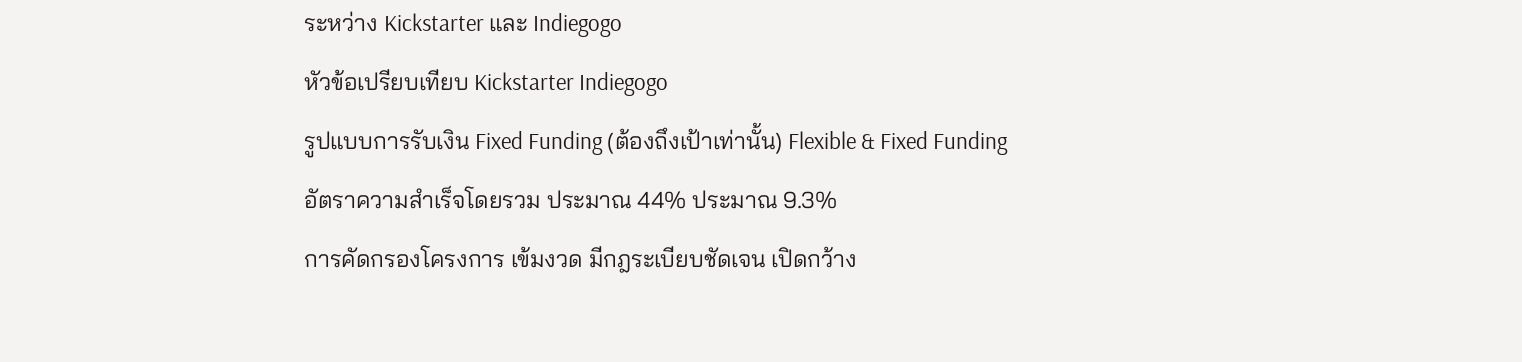ระหว่าง Kickstarter และ Indiegogo
หัวข้อเปรียบเทียบ Kickstarter Indiegogo
รูปแบบการรับเงิน Fixed Funding (ต้องถึงเป้าเท่านั้น) Flexible & Fixed Funding
อัตราความสำเร็จโดยรวม ประมาณ 44% ประมาณ 9.3%
การคัดกรองโครงการ เข้มงวด มีกฎระเบียบชัดเจน เปิดกว้าง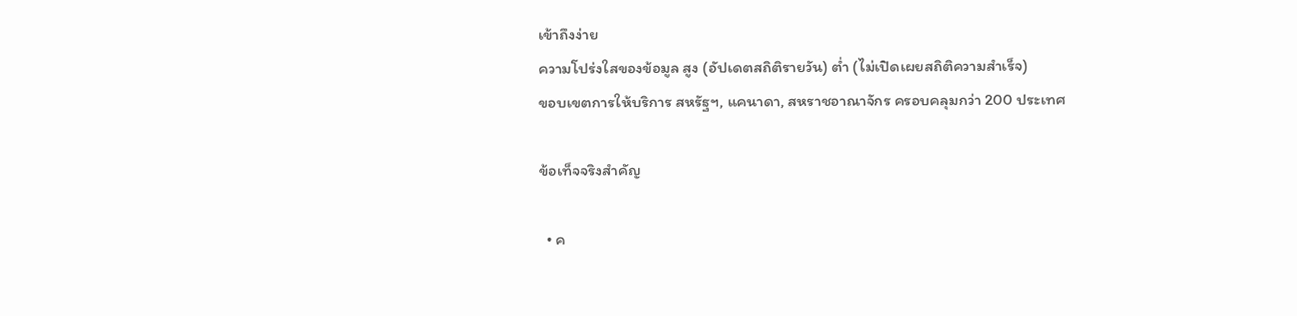เข้าถึงง่าย
ความโปร่งใสของข้อมูล สูง (อัปเดตสถิติรายวัน) ต่ำ (ไม่เปิดเผยสถิติความสำเร็จ)
ขอบเขตการให้บริการ สหรัฐฯ, แคนาดา, สหราชอาณาจักร ครอบคลุมกว่า 200 ประเทศ

ข้อเท็จจริงสำคัญ

  • ค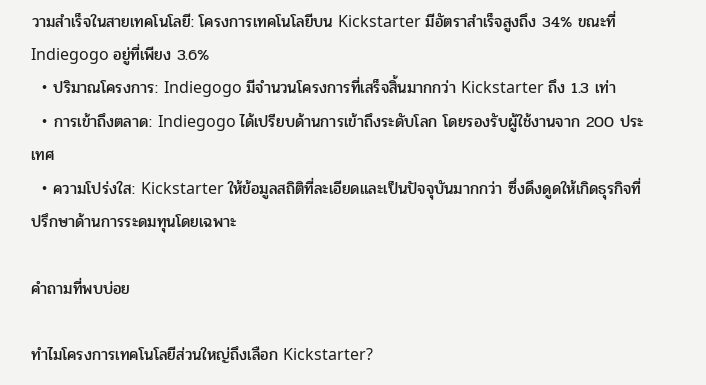วามสำเร็จในสายเทคโนโลยี: โครงการเทคโนโลยีบน Kickstarter มีอัตราสำเร็จสูงถึง 34% ขณะที่ Indiegogo อยู่ที่เพียง 3.6%
  • ปริมาณโครงการ: Indiegogo มีจำนวนโครงการที่เสร็จสิ้นมากกว่า Kickstarter ถึง 1.3 เท่า
  • การเข้าถึงตลาด: Indiegogo ได้เปรียบด้านการเข้าถึงระดับโลก โดยรองรับผู้ใช้งานจาก 200 ประเทศ
  • ความโปร่งใส: Kickstarter ให้ข้อมูลสถิติที่ละเอียดและเป็นปัจจุบันมากกว่า ซึ่งดึงดูดให้เกิดธุรกิจที่ปรึกษาด้านการระดมทุนโดยเฉพาะ

คำถามที่พบบ่อย

ทำไมโครงการเทคโนโลยีส่วนใหญ่ถึงเลือก Kickstarter?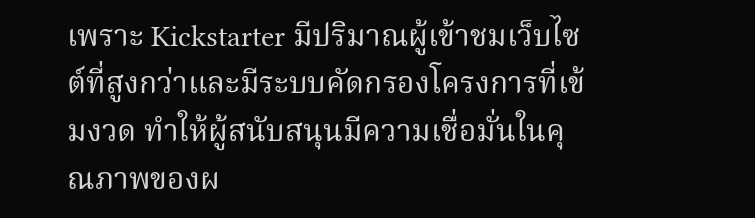เพราะ Kickstarter มีปริมาณผู้เข้าชมเว็บไซต์ที่สูงกว่าและมีระบบคัดกรองโครงการที่เข้มงวด ทำให้ผู้สนับสนุนมีความเชื่อมั่นในคุณภาพของผ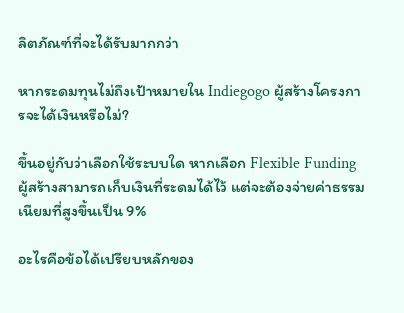ลิตภัณฑ์ที่จะได้รับมากกว่า

หากระดมทุนไม่ถึงเป้าหมายใน Indiegogo ผู้สร้างโครงการจะได้เงินหรือไม่?

ขึ้นอยู่กับว่าเลือกใช้ระบบใด หากเลือก Flexible Funding ผู้สร้างสามารถเก็บเงินที่ระดมได้ไว้ แต่จะต้องจ่ายค่าธรรมเนียมที่สูงขึ้นเป็น 9%

อะไรคือข้อได้เปรียบหลักของ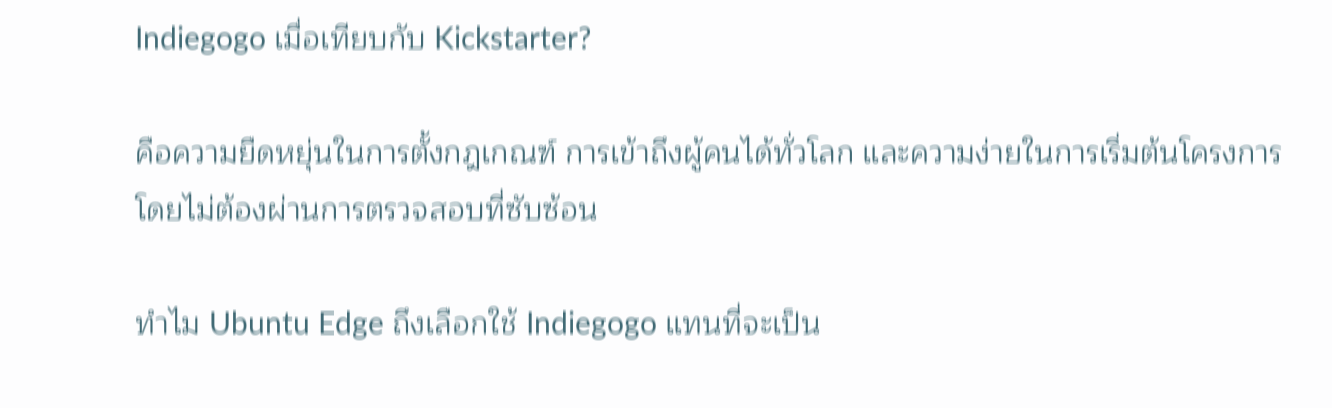Indiegogo เมื่อเทียบกับ Kickstarter?

คือความยืดหยุ่นในการตั้งกฎเกณฑ์ การเข้าถึงผู้คนได้ทั่วโลก และความง่ายในการเริ่มต้นโครงการโดยไม่ต้องผ่านการตรวจสอบที่ซับซ้อน

ทำไม Ubuntu Edge ถึงเลือกใช้ Indiegogo แทนที่จะเป็น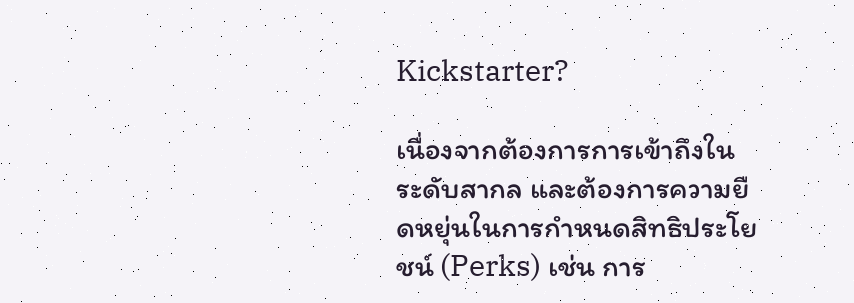Kickstarter?

เนื่องจากต้องการการเข้าถึงในระดับสากล และต้องการความยืดหยุ่นในการกำหนดสิทธิประโยชน์ (Perks) เช่น การ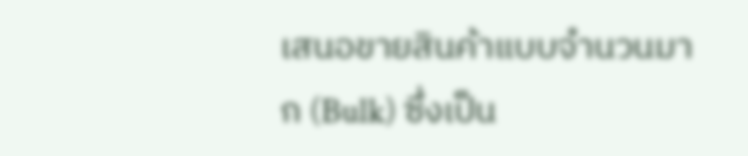เสนอขายสินค้าแบบจำนวนมาก (Bulk) ซึ่งเป็น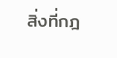สิ่งที่กฎ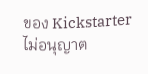ของ Kickstarter ไม่อนุญาต